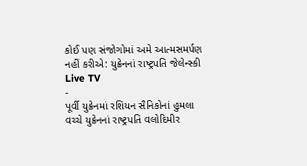કોઈ પણ સંજોગોમાં અમે આત્મસમર્પણ નહીં કરીએ: યુક્રેનનાં રાષ્ટ્રપતિ જેલેન્સ્કી
Live TV
-
પૂર્વી યુક્રેનમાં રશિયન સૈનિકોનાં હુમલા વચ્ચે યુક્રેનનાં રાષ્ટ્રપતિ વલોદિમીર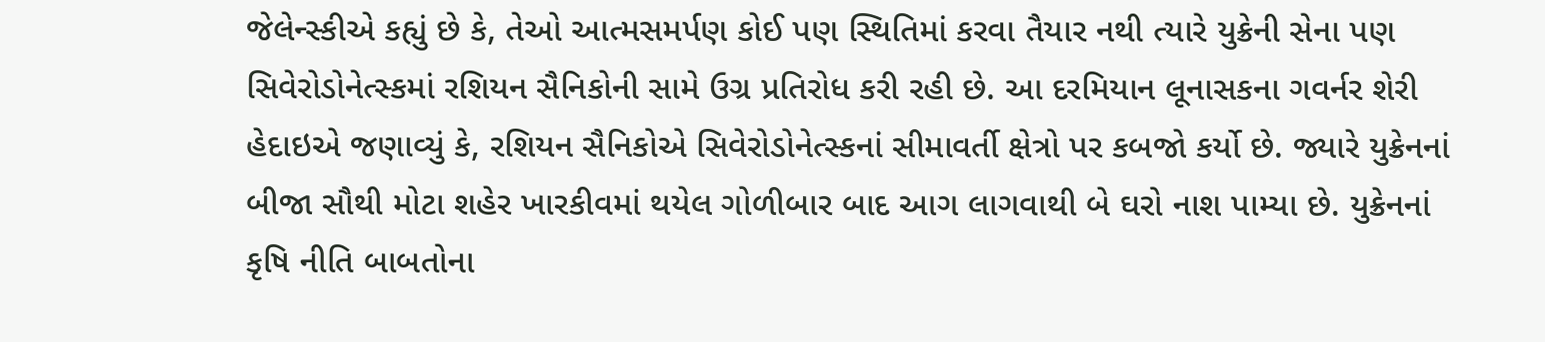જેલેન્સ્કીએ કહ્યું છે કે, તેઓ આત્મસમર્પણ કોઈ પણ સ્થિતિમાં કરવા તૈયાર નથી ત્યારે યુક્રેની સેના પણ સિવેરોડોનેત્સ્કમાં રશિયન સૈનિકોની સામે ઉગ્ર પ્રતિરોધ કરી રહી છે. આ દરમિયાન લૂનાસકના ગવર્નર શેરી હેદાઇએ જણાવ્યું કે, રશિયન સૈનિકોએ સિવેરોડોનેત્સ્કનાં સીમાવર્તી ક્ષેત્રો પર કબજો કર્યો છે. જ્યારે યુક્રેનનાં બીજા સૌથી મોટા શહેર ખારકીવમાં થયેલ ગોળીબાર બાદ આગ લાગવાથી બે ઘરો નાશ પામ્યા છે. યુક્રેનનાં કૃષિ નીતિ બાબતોના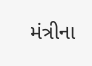મંત્રીના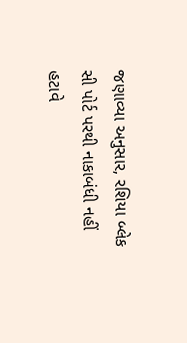જણાવ્યા અનુસાર, રશિયા બ્લેક સી પોર્ટ પરથી નાકાબંધી નહીં હટાવે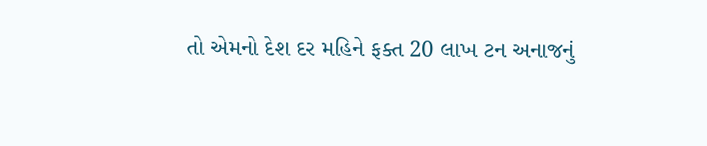તો એમનો દેશ દર મહિને ફક્ત 20 લાખ ટન અનાજનું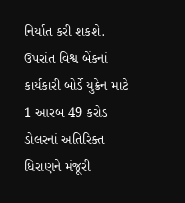નિર્યાત કરી શકશે. ઉપરાંત વિશ્વ બેંકનાં કાર્યકારી બોર્ડે યુક્રેન માટે 1 આરબ 49 કરોડ ડોલરનાં અતિરિક્ત ધિરાણને મંજૂરી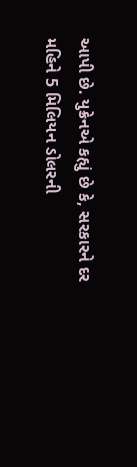આપી છે. યુક્રેનએ કહ્યું છે કે, સરકારને દર મહિને 5 મિલિયન ડોલરની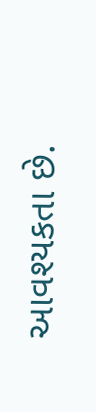આવશ્યકતા છે.